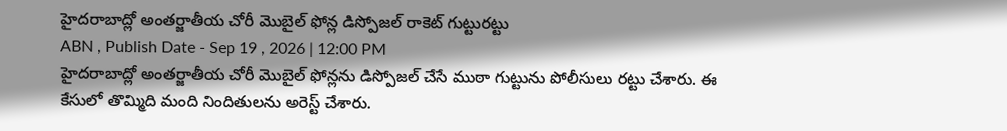హైదరాబాద్లో అంతర్జాతీయ చోరీ మొబైల్ ఫోన్ల డిస్పోజల్ రాకెట్ గుట్టురట్టు
ABN , Publish Date - Sep 19 , 2026 | 12:00 PM
హైదరాబాద్లో అంతర్జాతీయ చోరీ మొబైల్ ఫోన్లను డిస్పోజల్ చేసే ముఠా గుట్టును పోలీసులు రట్టు చేశారు. ఈ కేసులో తొమ్మిది మంది నిందితులను అరెస్ట్ చేశారు.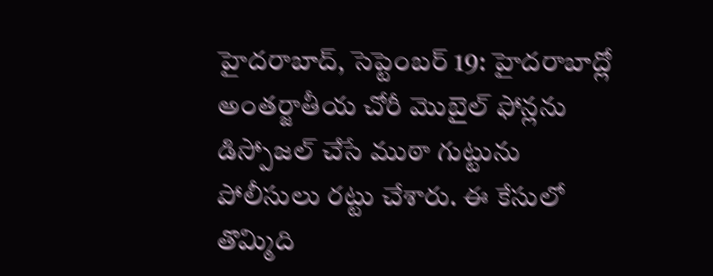హైదరాబాద్, సెప్టెంబర్ 19: హైదరాబాద్లో అంతర్జాతీయ చోరీ మొబైల్ ఫోన్లను డిస్పోజల్ చేసే ముఠా గుట్టును పోలీసులు రట్టు చేశారు. ఈ కేసులో తొమ్మిది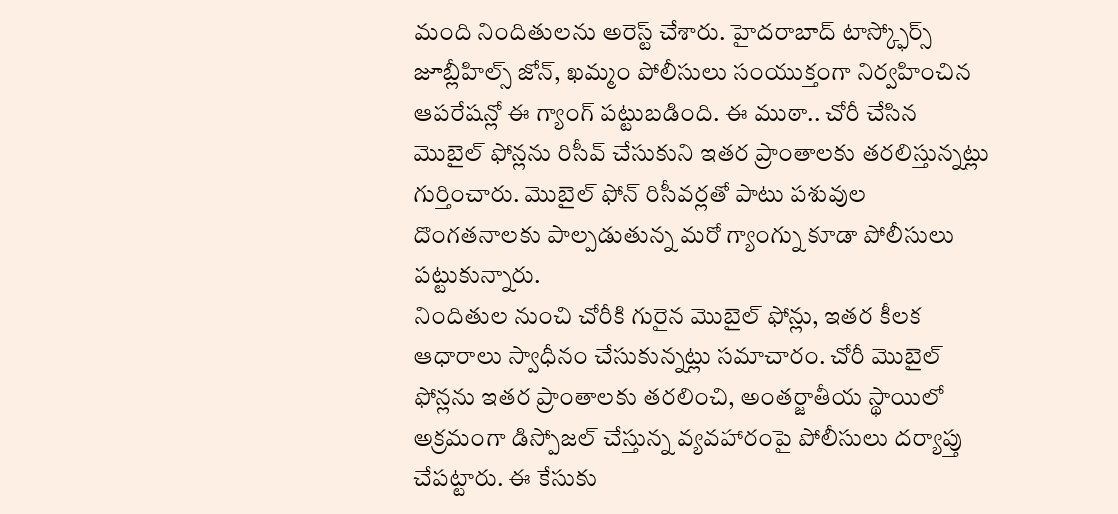మంది నిందితులను అరెస్ట్ చేశారు. హైదరాబాద్ టాస్క్ఫోర్స్ జూబ్లీహిల్స్ జోన్, ఖమ్మం పోలీసులు సంయుక్తంగా నిర్వహించిన ఆపరేషన్లో ఈ గ్యాంగ్ పట్టుబడింది. ఈ ముఠా.. చోరీ చేసిన మొబైల్ ఫోన్లను రిసీవ్ చేసుకుని ఇతర ప్రాంతాలకు తరలిస్తున్నట్లు గుర్తించారు. మొబైల్ ఫోన్ రిసీవర్లతో పాటు పశువుల దొంగతనాలకు పాల్పడుతున్న మరో గ్యాంగ్ను కూడా పోలీసులు పట్టుకున్నారు.
నిందితుల నుంచి చోరీకి గురైన మొబైల్ ఫోన్లు, ఇతర కీలక ఆధారాలు స్వాధీనం చేసుకున్నట్లు సమాచారం. చోరీ మొబైల్ ఫోన్లను ఇతర ప్రాంతాలకు తరలించి, అంతర్జాతీయ స్థాయిలో అక్రమంగా డిస్పోజల్ చేస్తున్న వ్యవహారంపై పోలీసులు దర్యాప్తు చేపట్టారు. ఈ కేసుకు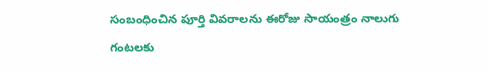సంబంధించిన పూర్తి వివరాలను ఈరోజు సాయంత్రం నాలుగు గంటలకు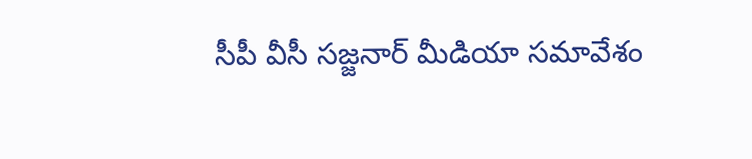సీపీ వీసీ సజ్జనార్ మీడియా సమావేశం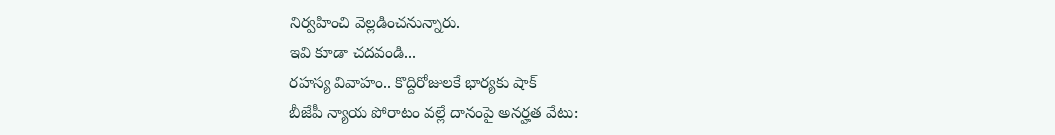నిర్వహించి వెల్లడించనున్నారు.
ఇవి కూడా చదవండి...
రహస్య వివాహం.. కొద్దిరోజులకే భార్యకు షాక్
బీజేపీ న్యాయ పోరాటం వల్లే దానంపై అనర్హత వేటు: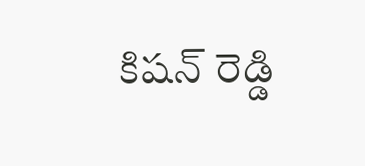కిషన్ రెడ్డి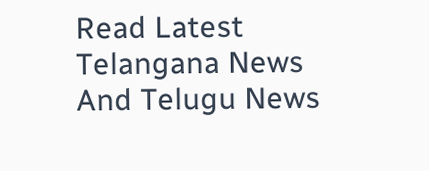Read Latest Telangana News And Telugu News